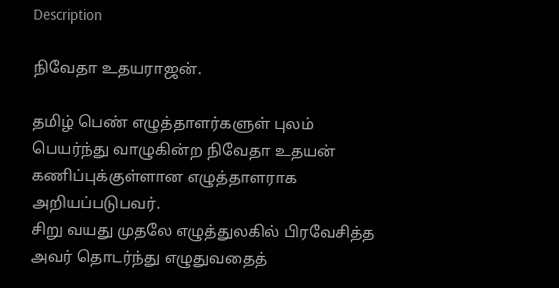Description

நிவேதா உதயராஜன்.

தமிழ் பெண் எழுத்தாளர்களுள் புலம் பெயர்ந்து வாழுகின்ற நிவேதா உதயன் கணிப்புக்குள்ளான எழுத்தாளராக அறியப்படுபவர்.
சிறு வயது முதலே எழுத்துலகில் பிரவேசித்த அவர் தொடர்ந்து எழுதுவதைத்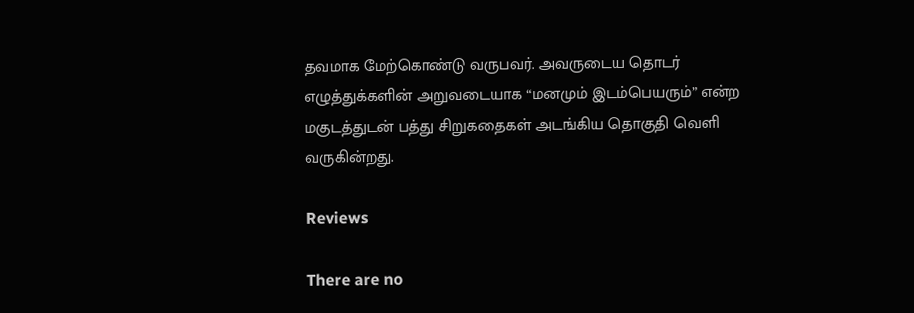தவமாக மேற்கொண்டு வருபவர். அவருடைய தொடர் எழுத்துக்களின் அறுவடையாக “மனமும் இடம்பெயரும்” என்ற மகுடத்துடன் பத்து சிறுகதைகள் அடங்கிய தொகுதி வெளி வருகின்றது.

Reviews

There are no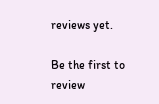reviews yet.

Be the first to review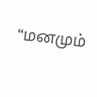“மனமும்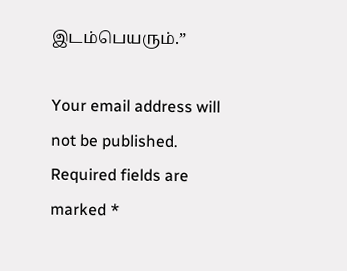இடம்பெயரும்.”

Your email address will not be published. Required fields are marked *